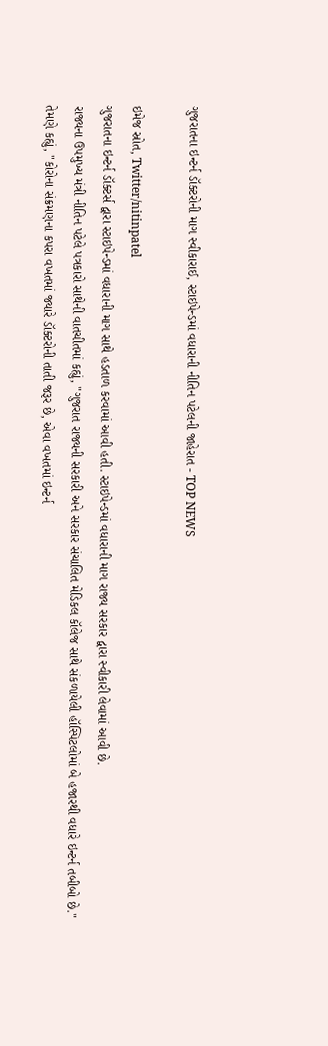ગુજરાતના ઇન્ટર્ન ડૉક્ટરોની માગ સ્વીકારાઈ, સ્ટાઇપેન્ડમાં વધારાની નીતિન પટેલની જાહેરાત - TOP NEWS

ઇમેજ સ્રોત, Twitter/nitinpatel
ગુજરાતના ઇન્ટર્ન ડૉક્ટર્સ દ્વારા સ્ટાઇપેન્ડમાં વધારાની માગ સાથે હડતાળ કરવામાં આવી હતી. સ્ટાઇપેન્ડમાં વધારાની માગ રાજ્ય સરકાર દ્વારા સ્વીકારી લેવામાં આવી છે.
રાજ્યના ઉપમુખ્ય મંત્રી નીતિન પટેલે પત્રકારો સાથેની વાતચીતમાં કહ્યું, "ગુજરાત રાજ્યની સરકારી અને સરકાર સંચાલિત મેડિકલ કૉલેજ સાથે સંકળાયેલી હૉસ્પિટલોમાં બે હજારથી વધારે ઇન્ટર્ન તબીબો છે."
તેમણે કહ્યું, "કોરોના સંક્રમણના કપરા વખતમાં જ્યારે ડૉક્ટરોની તાતી જરૂર છે, એવા વખતમાં ઇન્ટર્ન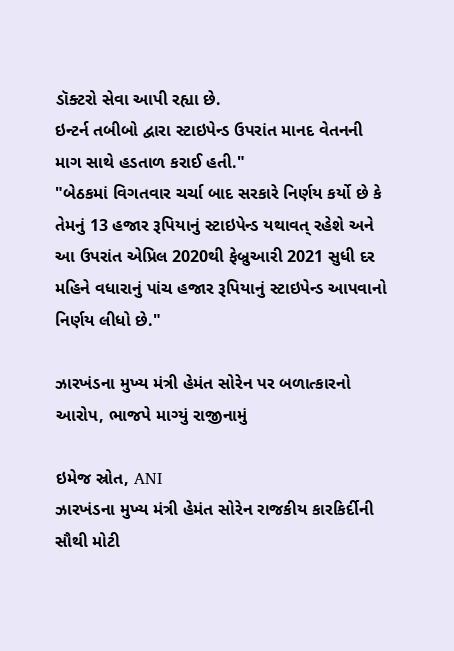ડૉક્ટરો સેવા આપી રહ્યા છે.
ઇન્ટર્ન તબીબો દ્વારા સ્ટાઇપેન્ડ ઉપરાંત માનદ વેતનની માગ સાથે હડતાળ કરાઈ હતી."
"બેઠકમાં વિગતવાર ચર્ચા બાદ સરકારે નિર્ણય કર્યો છે કે તેમનું 13 હજાર રૂપિયાનું સ્ટાઇપેન્ડ યથાવત્ રહેશે અને આ ઉપરાંત એપ્રિલ 2020થી ફેબ્રુઆરી 2021 સુધી દર મહિને વધારાનું પાંચ હજાર રૂપિયાનું સ્ટાઇપેન્ડ આપવાનો નિર્ણય લીધો છે."

ઝારખંડના મુખ્ય મંત્રી હેમંત સોરેન પર બળાત્કારનો આરોપ, ભાજપે માગ્યું રાજીનામું

ઇમેજ સ્રોત, ANI
ઝારખંડના મુખ્ય મંત્રી હેમંત સોરેન રાજકીય કારકિર્દીની સૌથી મોટી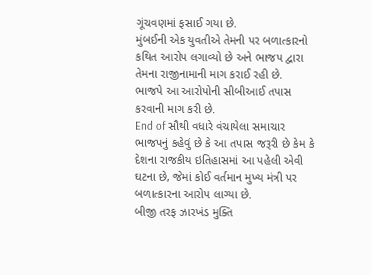ગૂંચવણમાં ફસાઈ ગયા છે.
મુંબઈની એક યુવતીએ તેમની પર બળાત્કારનો કથિત આરોપ લગાવ્યો છે અને ભાજપ દ્વારા તેમના રાજીનામાની માગ કરાઈ રહી છે.
ભાજપે આ આરોપોની સીબીઆઈ તપાસ કરવાની માગ કરી છે.
End of સૌથી વધારે વંચાયેલા સમાચાર
ભાજપનું કહેવું છે કે આ તપાસ જરૂરી છે કેમ કે દેશના રાજકીય ઇતિહાસમાં આ પહેલી એવી ઘટના છે, જેમાં કોઈ વર્તમાન મુખ્ય મંત્રી પર બળાત્કારના આરોપ લાગ્યા છે.
બીજી તરફ ઝારખંડ મુક્તિ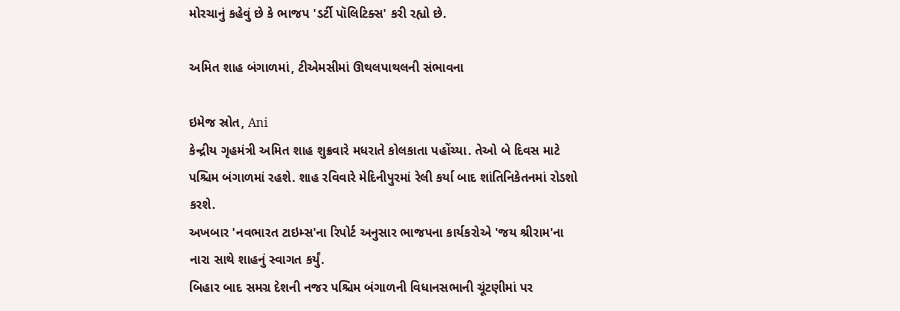મોરચાનું કહેવું છે કે ભાજપ 'ડર્ટી પૉલિટિક્સ' કરી રહ્યો છે.

અમિત શાહ બંગાળમાં, ટીએમસીમાં ઊથલપાથલની સંભાવના

ઇમેજ સ્રોત, Ani
કેન્દ્રીય ગૃહમંત્રી અમિત શાહ શુક્રવારે મધરાતે કોલકાતા પહોંચ્યા. તેઓ બે દિવસ માટે પશ્ચિમ બંગાળમાં રહશે. શાહ રવિવારે મેદિનીપુરમાં રેલી કર્યા બાદ શાંતિનિકેતનમાં રોડશો કરશે.
અખબાર 'નવભારત ટાઇમ્સ'ના રિપોર્ટ અનુસાર ભાજપના કાર્યકરોએ 'જય શ્રીરામ'ના નારા સાથે શાહનું સ્વાગત કર્યું.
બિહાર બાદ સમગ્ર દેશની નજર પશ્ચિમ બંગાળની વિધાનસભાની ચૂંટણીમાં પર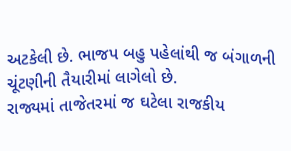અટકેલી છે. ભાજપ બહુ પહેલાંથી જ બંગાળની ચૂંટણીની તૈયારીમાં લાગેલો છે.
રાજ્યમાં તાજેતરમાં જ ઘટેલા રાજકીય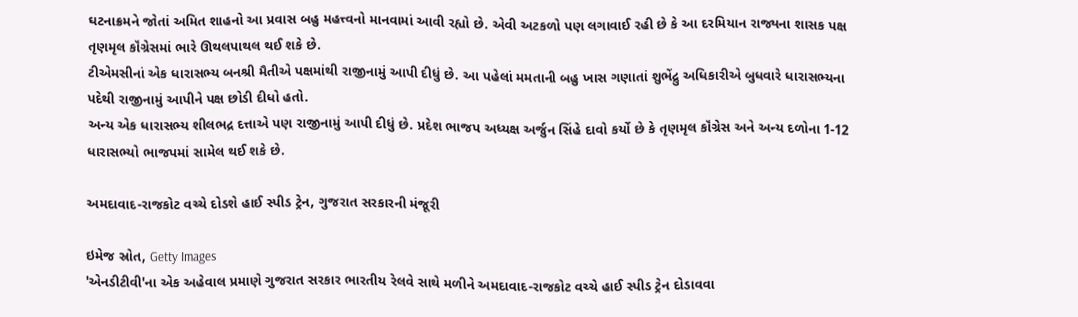ઘટનાક્રમને જોતાં અમિત શાહનો આ પ્રવાસ બહુ મહત્ત્વનો માનવામાં આવી રહ્યો છે. એવી અટકળો પણ લગાવાઈ રહી છે કે આ દરમિયાન રાજ્યના શાસક પક્ષ તૃણમૃલ કૉંગ્રેસમાં ભારે ઊથલપાથલ થઈ શકે છે.
ટીએમસીનાં એક ધારાસભ્ય બનશ્રી મૈતીએ પક્ષમાંથી રાજીનામું આપી દીધું છે. આ પહેલાં મમતાની બહુ ખાસ ગણાતાં શુભેંદ્રુ અધિકારીએ બુધવારે ધારાસભ્યના પદેથી રાજીનામું આપીને પક્ષ છોડી દીધો હતો.
અન્ય એક ધારાસભ્ય શીલભદ્ર દત્તાએ પણ રાજીનામું આપી દીધું છે. પ્રદેશ ભાજપ અધ્યક્ષ અર્જુન સિંહે દાવો કર્યો છે કે તૃણમૃલ કૉંગ્રેસ અને અન્ય દળોના 1-12 ધારાસભ્યો ભાજપમાં સામેલ થઈ શકે છે.

અમદાવાદ-રાજકોટ વચ્ચે દોડશે હાઈ સ્પીડ ટ્રેન, ગુજરાત સરકારની મંજૂરી

ઇમેજ સ્રોત, Getty Images
'એનડીટીવી'ના એક અહેવાલ પ્રમાણે ગુજરાત સરકાર ભારતીય રેલવે સાથે મળીને અમદાવાદ-રાજકોટ વચ્ચે હાઈ સ્પીડ ટ્રેન દોડાવવા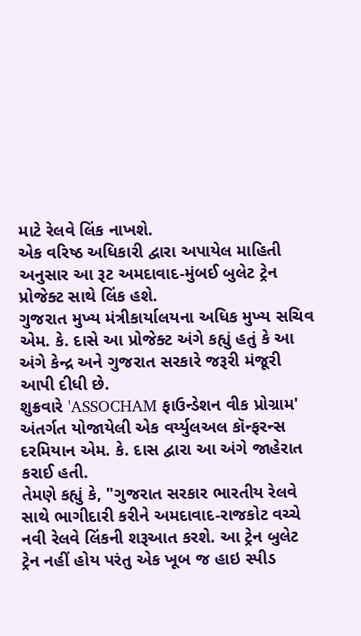માટે રેલવે લિંક નાખશે.
એક વરિષ્ઠ અધિકારી દ્વારા અપાયેલ માહિતી અનુસાર આ રૂટ અમદાવાદ-મુંબઈ બુલેટ ટ્રેન પ્રોજેક્ટ સાથે લિંક હશે.
ગુજરાત મુખ્ય મંત્રીકાર્યાલયના અધિક મુખ્ય સચિવ એમ. કે. દાસે આ પ્રોજેક્ટ અંગે કહ્યું હતું કે આ અંગે કેન્દ્ર અને ગુજરાત સરકારે જરૂરી મંજૂરી આપી દીધી છે.
શુક્રવારે 'ASSOCHAM ફાઉન્ડેશન વીક પ્રોગ્રામ' અંતર્ગત યોજાયેલી એક વર્ય્યુલઅલ કૉન્ફરન્સ દરમિયાન એમ. કે. દાસ દ્વારા આ અંગે જાહેરાત કરાઈ હતી.
તેમણે કહ્યું કે, "ગુજરાત સરકાર ભારતીય રેલવે સાથે ભાગીદારી કરીને અમદાવાદ-રાજકોટ વચ્ચે નવી રેલવે લિંકની શરૂઆત કરશે. આ ટ્રેન બુલેટ ટ્રેન નહીં હોય પરંતુ એક ખૂબ જ હાઇ સ્પીડ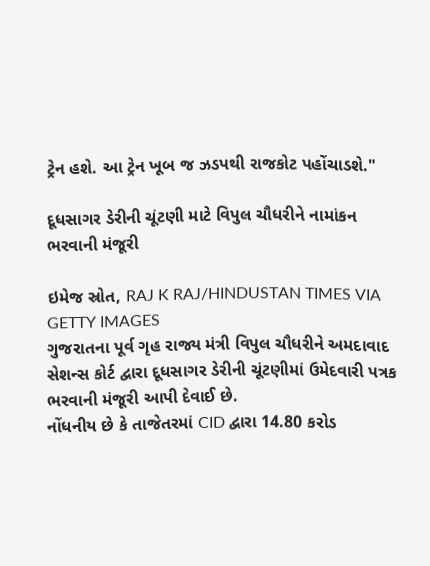ટ્રેન હશે. આ ટ્રેન ખૂબ જ ઝડપથી રાજકોટ પહોંચાડશે."

દૂધસાગર ડેરીની ચૂંટણી માટે વિપુલ ચૌધરીને નામાંકન ભરવાની મંજૂરી

ઇમેજ સ્રોત, RAJ K RAJ/HINDUSTAN TIMES VIA GETTY IMAGES
ગુજરાતના પૂર્વ ગૃહ રાજ્ય મંત્રી વિપુલ ચૌધરીને અમદાવાદ સેશન્સ કોર્ટ દ્વારા દૂધસાગર ડેરીની ચૂંટણીમાં ઉમેદવારી પત્રક ભરવાની મંજૂરી આપી દેવાઈ છે.
નોંધનીય છે કે તાજેતરમાં CID દ્વારા 14.80 કરોડ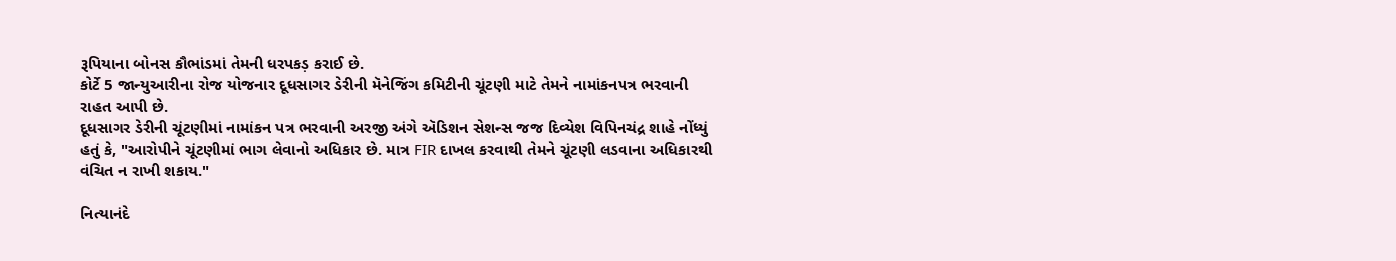રૂપિયાના બોનસ કૌભાંડમાં તેમની ધરપકડ઼ કરાઈ છે.
કોર્ટે 5 જાન્યુઆરીના રોજ યોજનાર દૂધસાગર ડેરીની મૅનેજિંગ કમિટીની ચૂંટણી માટે તેમને નામાંકનપત્ર ભરવાની રાહત આપી છે.
દૂધસાગર ડેરીની ચૂંટણીમાં નામાંકન પત્ર ભરવાની અરજી અંગે ઍડિશન સેશન્સ જજ દિવ્યેશ વિપિનચંદ્ર શાહે નોંધ્યું હતું કે, "આરોપીને ચૂંટણીમાં ભાગ લેવાનો અધિકાર છે. માત્ર FIR દાખલ કરવાથી તેમને ચૂંટણી લડવાના અધિકારથી વંચિત ન રાખી શકાય."

નિત્યાનંદે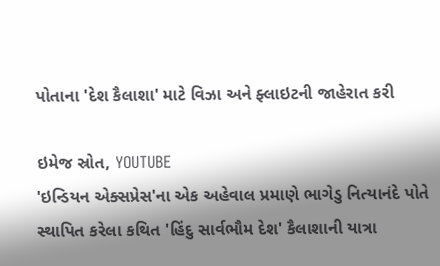પોતાના 'દેશ કૈલાશા' માટે વિઝા અને ફ્લાઇટની જાહેરાત કરી

ઇમેજ સ્રોત, YOUTUBE
'ઇન્ડિયન એક્સપ્રેસ'ના એક અહેવાલ પ્રમાણે ભાગેડુ નિત્યાનંદે પોતે સ્થાપિત કરેલા કથિત 'હિંદુ સાર્વભૌમ દેશ' કૈલાશાની યાત્રા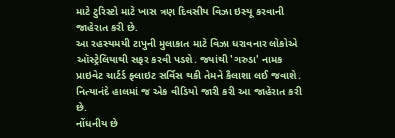માટે ટુરિસ્ટો માટે ખાસ ત્રણ દિવસીય વિઝા ઇસ્યૂ કરવાની જાહેરાત કરી છે.
આ રહસ્યમયી ટાપુની મુલાકાત માટે વિઝા ધરાવનાર લોકોએ ઑસ્ટ્રેલિયાથી સફર કરવી પડશે. જ્યાંથી 'ગરુડા' નામક પ્રાઇવેટ ચાર્ટર્ડ ફ્લાઇટ સર્વિસ થકી તેમને કૈલાશા લઈ જવાશે.
નિત્યાનંદે હાલમાં જ એક વીડિયો જારી કરી આ જાહેરાત કરી છે.
નોંધનીય છે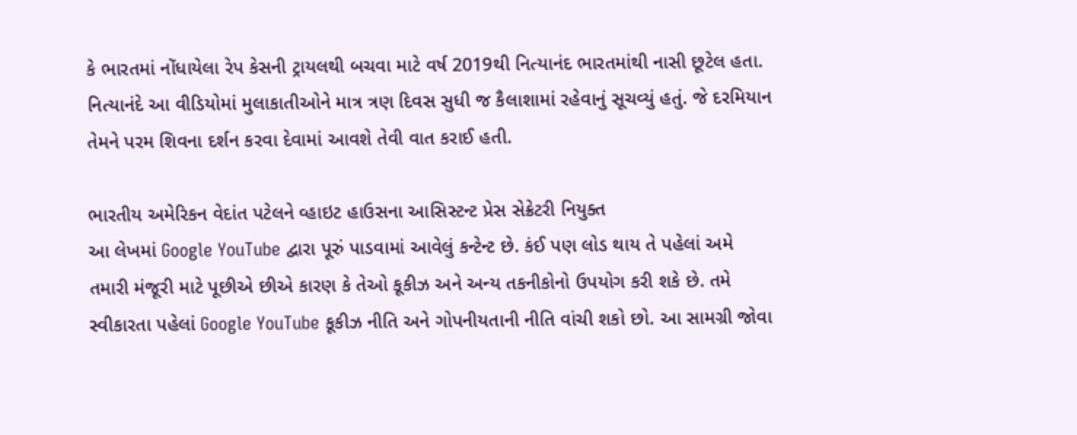કે ભારતમાં નોંધાયેલા રેપ કેસની ટ્રાયલથી બચવા માટે વર્ષ 2019થી નિત્યાનંદ ભારતમાંથી નાસી છૂટેલ હતા.
નિત્યાનંદે આ વીડિયોમાં મુલાકાતીઓને માત્ર ત્રણ દિવસ સુધી જ કૈલાશામાં રહેવાનું સૂચવ્યું હતું. જે દરમિયાન તેમને પરમ શિવના દર્શન કરવા દેવામાં આવશે તેવી વાત કરાઈ હતી.

ભારતીય અમેરિકન વેદાંત પટેલને વ્હાઇટ હાઉસના આસિસ્ટન્ટ પ્રેસ સેક્રેટરી નિયુક્ત
આ લેખમાં Google YouTube દ્વારા પૂરું પાડવામાં આવેલું કન્ટેન્ટ છે. કંઈ પણ લોડ થાય તે પહેલાં અમે તમારી મંજૂરી માટે પૂછીએ છીએ કારણ કે તેઓ કૂકીઝ અને અન્ય તકનીકોનો ઉપયોગ કરી શકે છે. તમે સ્વીકારતા પહેલાં Google YouTube કૂકીઝ નીતિ અને ગોપનીયતાની નીતિ વાંચી શકો છો. આ સામગ્રી જોવા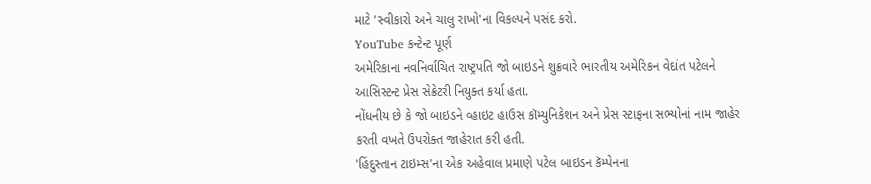માટે 'સ્વીકારો અને ચાલુ રાખો'ના વિકલ્પને પસંદ કરો.
YouTube કન્ટેન્ટ પૂર્ણ
અમેરિકાના નવનિર્વાચિત રાષ્ટ્રપતિ જો બાઇડને શુક્રવારે ભારતીય અમેરિકન વેદાંત પટેલને આસિસ્ટન્ટ પ્રેસ સેક્રેટરી નિયુક્ત કર્યા હતા.
નોંધનીય છે કે જો બાઇડને વ્હાઇટ હાઉસ કૉમ્યુનિકેશન અને પ્રેસ સ્ટાફના સભ્યોનાં નામ જાહેર કરતી વખતે ઉપરોક્ત જાહેરાત કરી હતી.
'હિંદુસ્તાન ટાઇમ્સ'ના એક અહેવાલ પ્રમાણે પટેલ બાઇડન કૅમ્પેનના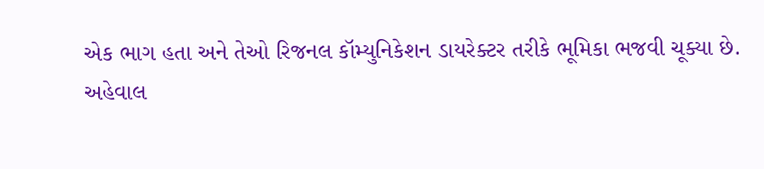એક ભાગ હતા અને તેઓ રિજનલ કૉમ્યુનિકેશન ડાયરેક્ટર તરીકે ભૂમિકા ભજવી ચૂક્યા છે.
અહેવાલ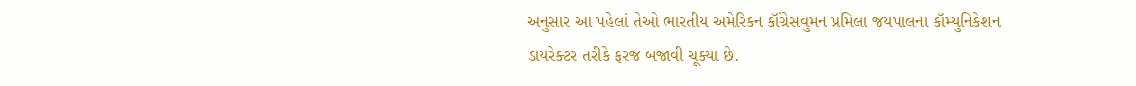અનુસાર આ પહેલાં તેઓ ભારતીય અમેરિકન કૉંગ્રેસવુમન પ્રમિલા જયપાલના કૉમ્યુનિકેશન ડાયરેક્ટર તરીકે ફરજ બજાવી ચૂક્યા છે.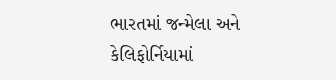ભારતમાં જન્મેલા અને કેલિફોર્નિયામાં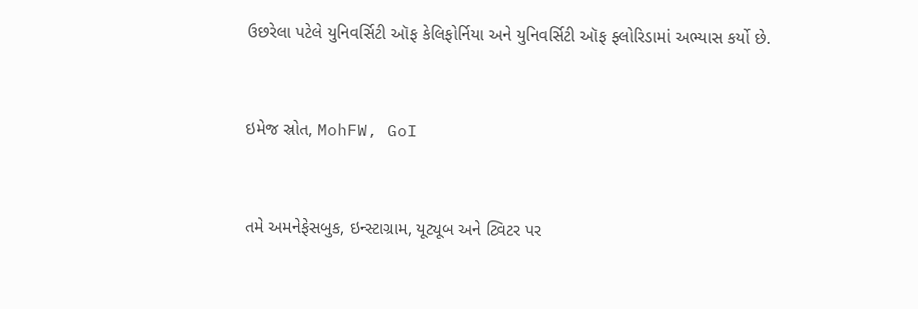ઉછરેલા પટેલે યુનિવર્સિટી ઑફ કેલિફોર્નિયા અને યુનિવર્સિટી ઑફ ફ્લોરિડામાં અભ્યાસ કર્યો છે.


ઇમેજ સ્રોત, MohFW, GoI


તમે અમનેફેસબુક, ઇન્સ્ટાગ્રામ, યૂટ્યૂબ અને ટ્વિટર પર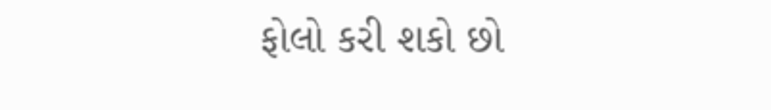ફોલો કરી શકો છો